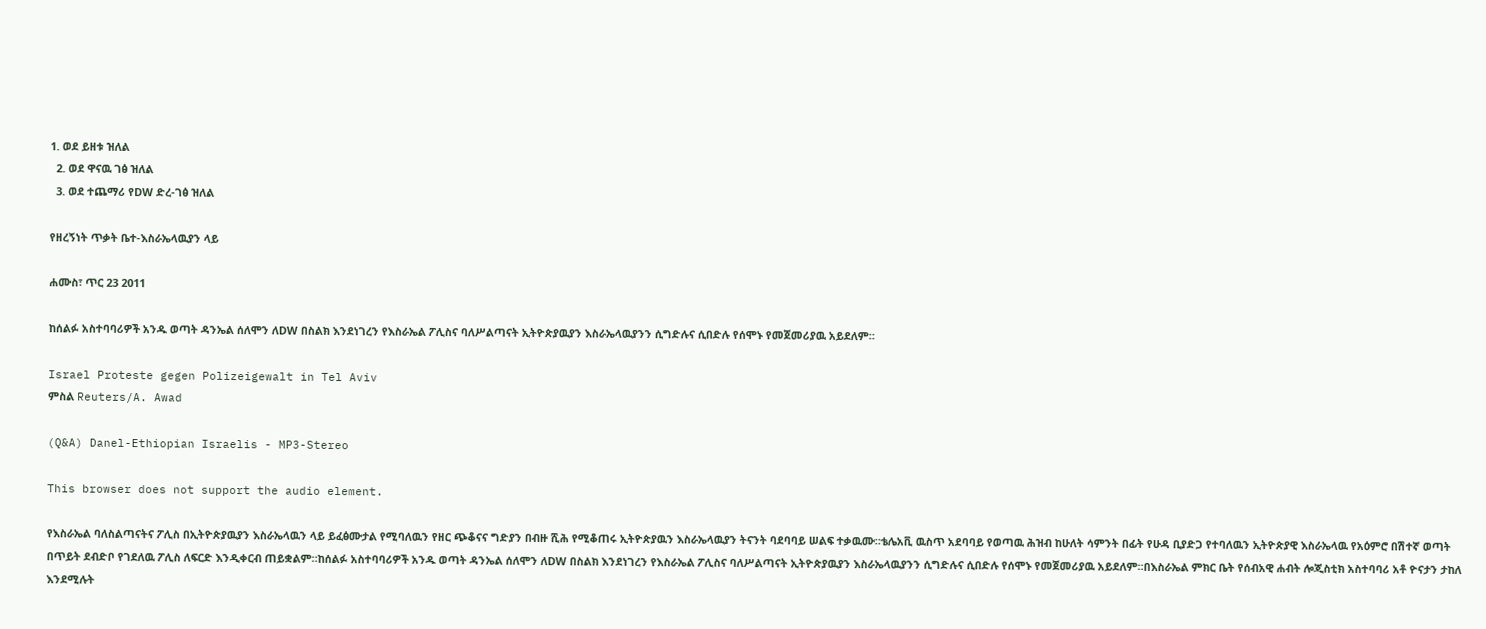1. ወደ ይዘቱ ዝለል
  2. ወደ ዋናዉ ገፅ ዝለል
  3. ወደ ተጨማሪ የDW ድረ-ገፅ ዝለል

የዘረኝነት ጥቃት ቤተ-እስራኤላዉያን ላይ

ሐሙስ፣ ጥር 23 2011

ከሰልፉ አስተባባሪዎች አንዱ ወጣት ዳንኤል ሰለሞን ለDW በስልክ እንደነገረን የእስራኤል ፖሊስና ባለሥልጣናት ኢትዮጵያዉያን እስራኤላዉያንን ሲግድሉና ሲበድሉ የሰሞኑ የመጀመሪያዉ አይደለም።

Israel Proteste gegen Polizeigewalt in Tel Aviv
ምስል Reuters/A. Awad

(Q&A) Danel-Ethiopian Israelis - MP3-Stereo

This browser does not support the audio element.

የእስራኤል ባለስልጣናትና ፖሊስ በኢትዮጵያዉያን እስራኤላዉን ላይ ይፈፅሙታል የሚባለዉን የዘር ጭቆናና ግድያን በብዙ ሺሕ የሚቆጠሩ ኢትዮጵያዉን እስራኤላዉያን ትናንት ባደባባይ ሠልፍ ተቃዉሙ።ቴሌአቪ ዉስጥ አደባባይ የወጣዉ ሕዝብ ከሁለት ሳምንት በፊት የሁዳ ቢያድጋ የተባለዉን ኢትዮጵያዊ እስራኤላዉ የአዕምሮ በሽተኛ ወጣት በጥይት ደብድቦ የገደለዉ ፖሊስ ለፍርድ እንዲቀርብ ጠይቋልም።ከሰልፉ አስተባባሪዎች አንዱ ወጣት ዳንኤል ሰለሞን ለDW በስልክ እንደነገረን የእስራኤል ፖሊስና ባለሥልጣናት ኢትዮጵያዉያን እስራኤላዉያንን ሲግድሉና ሲበድሉ የሰሞኑ የመጀመሪያዉ አይደለም።በእስራኤል ምክር ቤት የሰብአዊ ሐብት ሎጂስቲክ አስተባባሪ አቶ ዮናታን ታከለ እንደሚሉት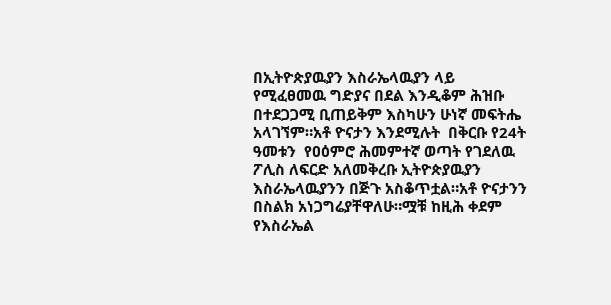በኢትዮጵያዉያን እስራኤላዉያን ላይ የሚፈፀመዉ ግድያና በደል እንዲቆም ሕዝቡ በተደጋጋሚ ቢጠይቅም እስካሁን ሁነኛ መፍትሔ አላገኘም።አቶ ዮናታን እንደሚሉት  በቅርቡ የ24ት ዓመቱን  የዐዕምሮ ሕመምተኛ ወጣት የገደለዉ ፖሊስ ለፍርድ አለመቅረቡ ኢትዮጵያዉያን እስራኤላዉያንን በጅጉ አስቆጥቷል።አቶ ዮናታንን በስልክ አነጋግሬያቸዋለሁ።ሟቹ ከዚሕ ቀደም የእስራኤል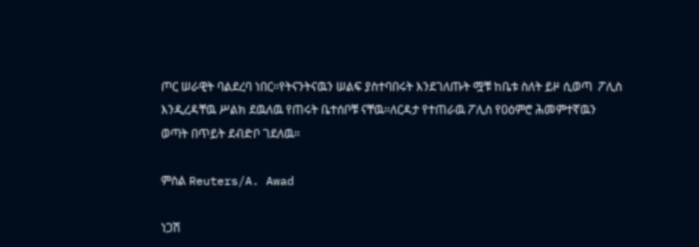ጦር ሠራዊት ባልደረባ ነበር።የትናንትናዉን ሠልፍ ያስተባበሩት እንደገለጡት ሟቹ ከቤቱ ስለት ይዞ ሲወጣ  ፖሊስ እንዲረዳቸዉ ሥልክ ደዉለዉ የጠሩት ቤተሰቦቹ ናቸዉ።ለርዳታ የተጠራዉ ፖሊስ የዐዕምሮ ሕመምተኛዉን ወጣት በጥይት ደብድቦ ገደለዉ።

ምስል Reuters/A. Awad

ነጋሽ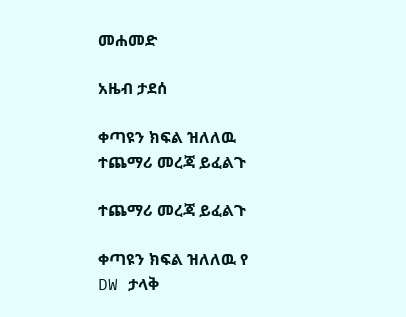መሐመድ

አዜብ ታደሰ

ቀጣዩን ክፍል ዝለለዉ ተጨማሪ መረጃ ይፈልጉ

ተጨማሪ መረጃ ይፈልጉ

ቀጣዩን ክፍል ዝለለዉ የ DW ታላቅ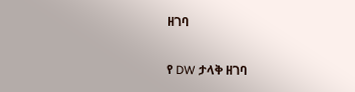ዘገባ

የ DW ታላቅ ዘገባ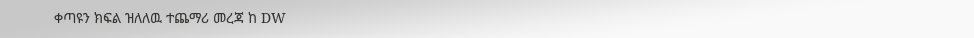ቀጣዩን ክፍል ዝለለዉ ተጨማሪ መረጃ ከ DW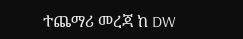ተጨማሪ መረጃ ከ DW